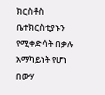ክርስቶስ ቤተክርስቲያኑን የሚቀድሳት በቃሉ አማካይነት የሆነ በውሃ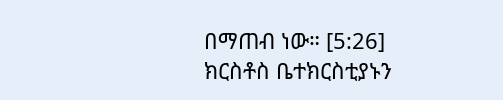በማጠብ ነው። [5:26]
ክርስቶስ ቤተክርስቲያኑን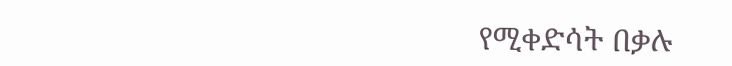የሚቀድሳት በቃሉ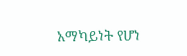አማካይነት የሆነ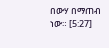በውሃ በማጠብ ነው። [5:27]